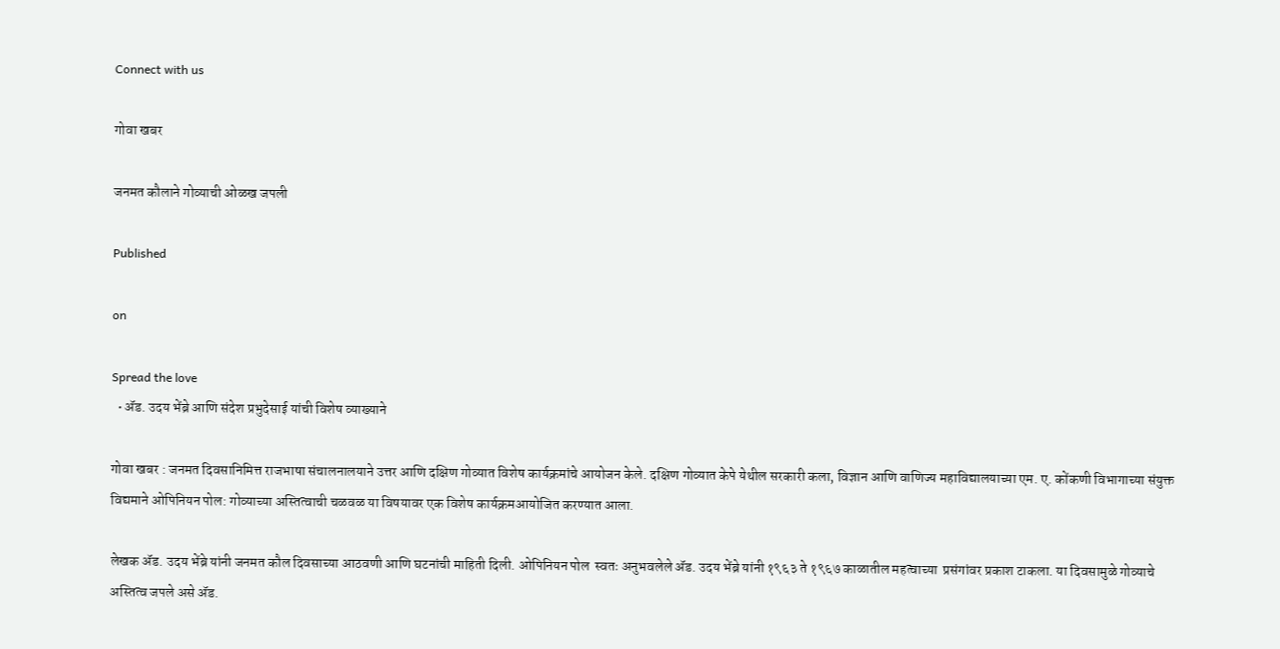Connect with us

गोवा खबर

जनमत कौलाने गोव्याची ओळख जपली

Published

on

Spread the love
  • ॲड. उदय भेंब्रे आणि संदेश प्रभुदेसाई यांची विशेष व्याख्याने

गोवा खबर : जनमत दिवसानिमित्त राजभाषा संचालनालयाने उत्तर आणि दक्षिण गोव्यात विशेष कार्यक्रमांचे आयोजन केले. दक्षिण गोव्यात केपे येथील सरकारी कला, विज्ञान आणि वाणिज्य महाविद्यालयाच्या एम. ए. कोंकणी विभागाच्या संयुक्त विद्यमाने ओपिनियन पोल: गोव्याच्या अस्तित्वाची चळवळ या विषयावर एक विशेष कार्यक्रमआयोजित करण्यात आला.

लेखक ॲड. उदय भेंब्रे यांनी जनमत कौल दिवसाच्या आठवणी आणि घटनांची माहिती दिली. ओपिनियन पोल  स्वतः अनुभवलेले ॲड. उदय भेंब्रे यांनी १९६३ ते १९६७ काळातील महत्वाच्या  प्रसंगांवर प्रकाश टाकला. या दिवसामुळे गोव्याचे अस्तित्व जपले असे ॲड.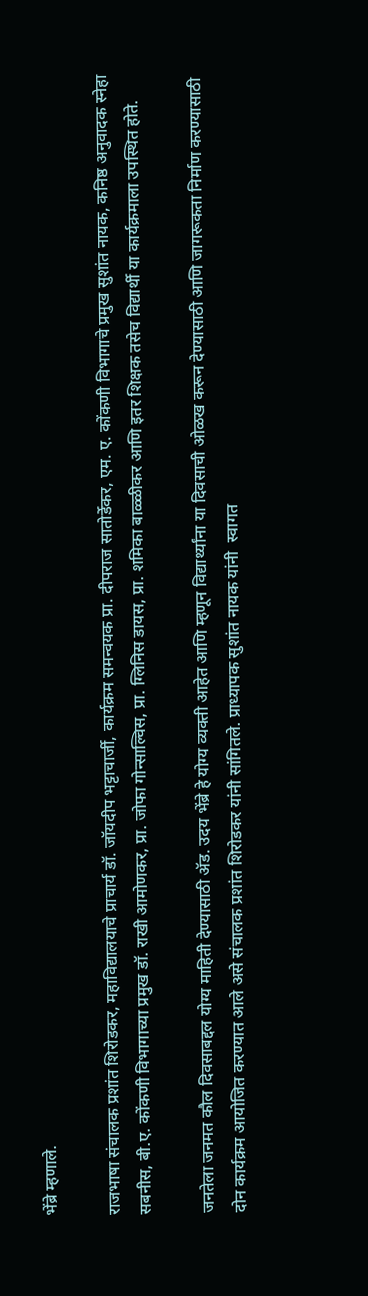भेंब्रे म्हणाले.

राजभाषा संचालक प्रशांत शिरोडकर, महाविद्यालयाचे प्राचार्य डॉ. जॉयदीप भट्टाचार्जी, कार्यक्रम समन्वयक प्रा. दीपराज सातोर्डेकर, एम. ए. कोंकणी विभागाचे प्रमुख सुशांत नायक, कनिष्ठ अनुवादक स्नेहा सबनीस, बी.ए. कोंकणी विभागाच्या प्रमुख डॉ. राखी आमोणकर, प्रा. जोफा गोन्साल्विस, प्रा. ग्लिनिस डायस, प्रा. शमिका बाळ्ळीकर आणि इतर शिक्षक तसेच विद्यार्थी या कार्यक्रमाला उपस्थित होते.

जनतेला जनमत कौल दिवसाबद्दल योग्य माहिती देण्यासाठी ॲड. उदय भेंब्रे हे योग्य व्यक्ती आहेत आणि म्हणून विद्यार्थ्यांना या दिवसाची ओळख करून देण्यासाठी आणि जागरूकता निर्माण करण्यासाठी दोन कार्यक्रम आयोजित करण्यात आले असे संचालक प्रशांत शिरोडकर यांनी सांगितले. प्राध्यापक सुशांत नायक यांनी  स्वागत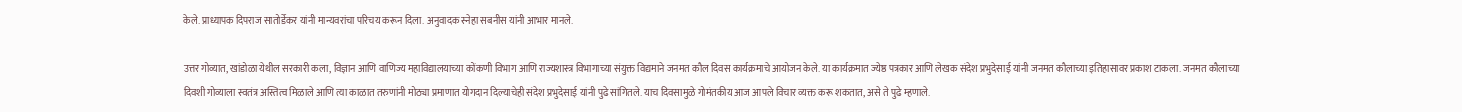केले. प्राध्यापक दिपराज सातोर्डेकर यांनी मान्यवरांचा परिचय करून दिला. अनुवादक स्नेहा सबनीस यांनी आभार मानले.

उत्तर गोव्यात, खांडोळा येथील सरकारी कला, विज्ञान आणि वाणिज्य महाविद्यालयाच्या कोंकणी विभाग आणि राज्यशास्त्र विभागाच्या संयुक्त विद्यमाने जनमत कौल दिवस कार्यक्रमाचे आयोजन केले. या कार्यक्रमात ज्येष्ठ पत्रकार आणि लेखक संदेश प्रभुदेसाई यांनी जनमत कौलाच्या इतिहासावर प्रकाश टाकला. जनमत कौलाच्या दिवशी गोव्याला स्वतंत्र अस्तित्व मिळाले आणि त्या काळात तरुणांनी मोठ्या प्रमाणात योगदान दिल्याचेही संदेश प्रभुदेसाई यांनी पुढे सांगितले. याच दिवसामुळे गोमंतकीय आज आपले विचार व्यक्त करू शकतात, असे ते पुढे म्हणाले.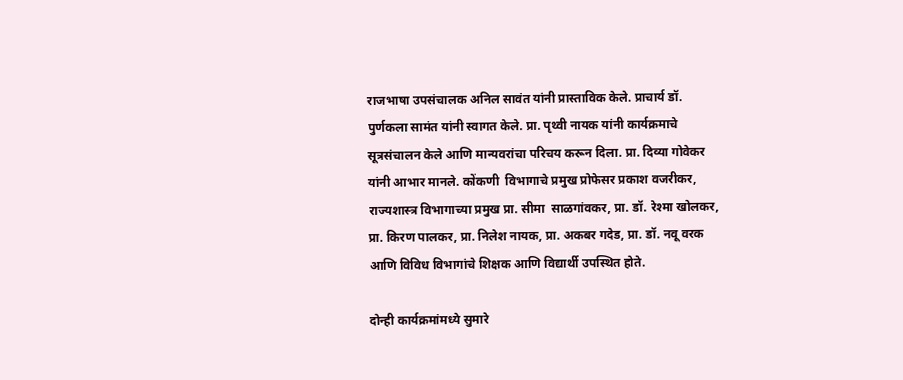राजभाषा उपसंचालक अनिल सावंत यांनी प्रास्ताविक केले. प्राचार्य डॉ. पुर्णकला सामंत यांनी स्वागत केले. प्रा. पृथ्वी नायक यांनी कार्यक्रमाचे सूत्रसंचालन केले आणि मान्यवरांचा परिचय करून दिला. प्रा. दिव्या गोवेकर यांनी आभार मानले. कोंकणी  विभागाचे प्रमुख प्रोफेसर प्रकाश वजरीकर, राज्यशास्त्र विभागाच्या प्रमुख प्रा. सीमा  साळगांवकर, प्रा. डॉ. रेश्मा खोलकर, प्रा. किरण पालकर, प्रा. निलेश नायक, प्रा. अकबर गदेड, प्रा. डॉ. नवू वरक आणि विविध विभागांचे शिक्षक आणि विद्यार्थी उपस्थित होते.

दोन्ही कार्यक्रमांमध्ये सुमारे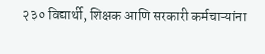२३० विद्यार्थी, शिक्षक आणि सरकारी कर्मचाऱ्यांना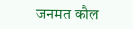जनमत कौल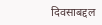दिवसाबद्दल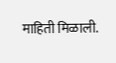माहिती मिळाली.